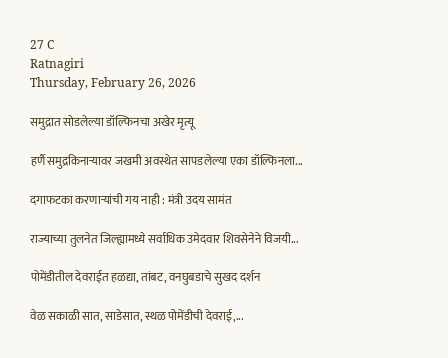27 C
Ratnagiri
Thursday, February 26, 2026

समुद्रात सोडलेल्या डॉल्फिनचा अखेर मृत्यू

हर्णै समुद्रकिनाऱ्यावर जखमी अवस्थेत सापडलेल्या एका डॉल्फिनला...

दगाफटका करणाऱ्यांची गय नाही : मंत्री उदय सामंत

राज्याच्या तुलनेत जिल्ह्यामध्ये सर्वाधिक उमेदवार शिवसेनेने विजयी...

पोमेंडीतील देवराईत हळद्या, तांबट, वनघुबडाचे सुखद दर्शन

वेळ सकाळी सात, साडेसात, स्थळ पोमेंडीची देवराई,...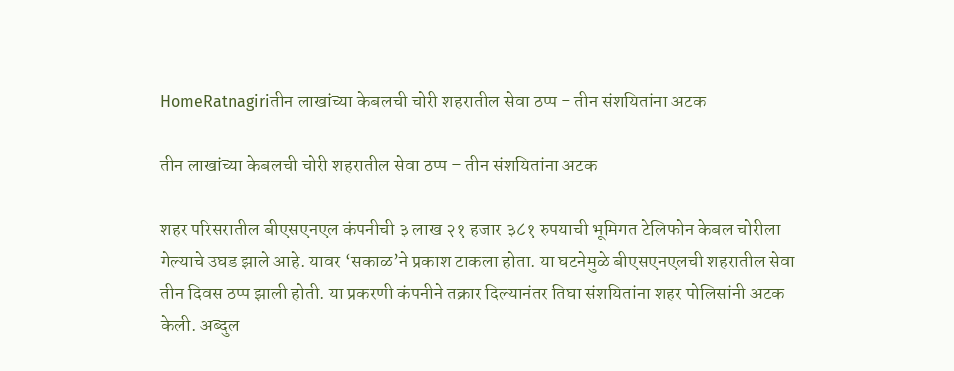HomeRatnagiriतीन लाखांच्या केबलची चोरी शहरातील सेवा ठप्प - तीन संशयितांना अटक

तीन लाखांच्या केबलची चोरी शहरातील सेवा ठप्प – तीन संशयितांना अटक

शहर परिसरातील बीएसएनएल कंपनीची ३ लाख २१ हजार ३८१ रुपयाची भूमिगत टेलिफोन केबल चोरीला गेल्याचे उघड झाले आहे. यावर ‘सकाळ’ने प्रकाश टाकला होता. या घटनेमुळे बीएसएनएलची शहरातील सेवा तीन दिवस ठप्प झाली होती. या प्रकरणी कंपनीने तक्रार दिल्यानंतर तिघा संशयितांना शहर पोलिसांनी अटक केली. अब्दुल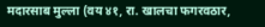मदारसाब मुल्ला (वय ४१, रा. खालचा फगरवठार,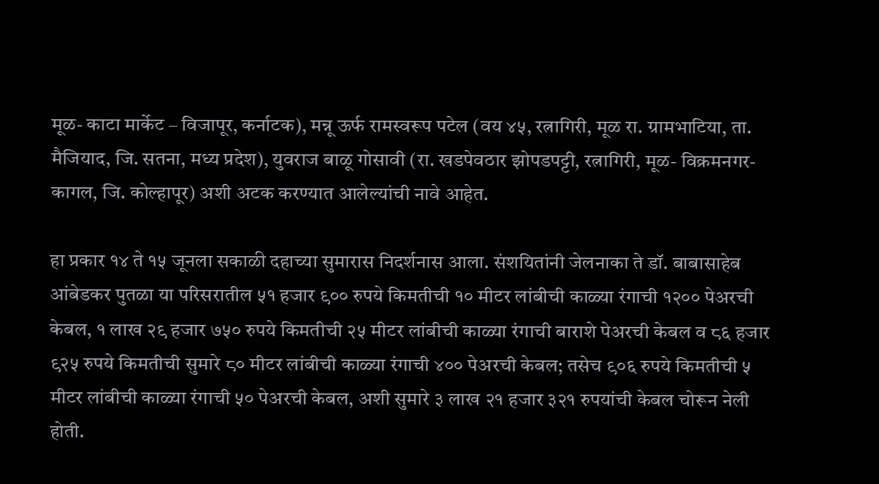मूळ- काटा मार्केट – विजापूर, कर्नाटक), मन्नू ऊर्फ रामस्वरूप पटेल (वय ४५, रत्नागिरी, मूळ रा. ग्रामभाटिया, ता. मैजियाद, जि. सतना, मध्य प्रदेश), युवराज बाळू गोसावी (रा. खडपेवठार झोपडपट्टी, रत्नागिरी, मूळ- विक्रमनगर- कागल, जि. कोल्हापूर) अशी अटक करण्यात आलेल्यांची नावे आहेत.

हा प्रकार १४ ते १५ जूनला सकाळी दहाच्या सुमारास निदर्शनास आला. संशयितांनी जेलनाका ते डॉ. बाबासाहेब आंबेडकर पुतळा या परिसरातील ५१ हजार ९०० रुपये किमतीची १० मीटर लांबीची काळ्या रंगाची १२०० पेअरची केबल, १ लाख २९ हजार ७५० रुपये किमतीची २५ मीटर लांबीची काळ्या रंगाची बाराशे पेअरची केबल व ८६ हजार ९२५ रुपये किमतीची सुमारे ८० मीटर लांबीची काळ्या रंगाची ४०० पेअरची केबल; तसेच ९०६ रुपये किमतीची ५ मीटर लांबीची काळ्या रंगाची ५० पेअरची केबल, अशी सुमारे ३ लाख २१ हजार ३२१ रुपयांची केबल चोरून नेली होती.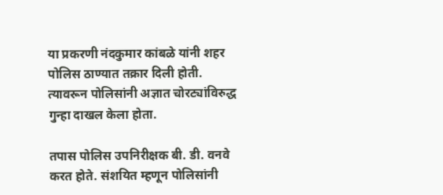या प्रकरणी नंदकुमार कांबळे यांनी शहर पोलिस ठाण्यात तक्रार दिली होती. त्यावरून पोलिसांनी अज्ञात चोरट्यांविरुद्ध गुन्हा दाखल केला होता.

तपास पोलिस उपनिरीक्षक बी. डी. वनवे करत होते. संशयित म्हणून पोलिसांनी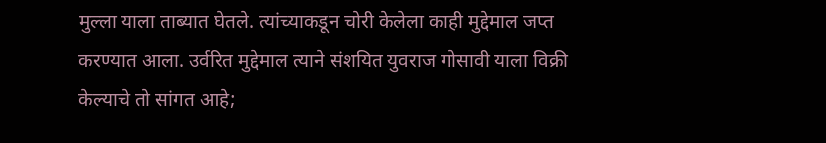मुल्ला याला ताब्यात घेतले. त्यांच्याकडून चोरी केलेला काही मुद्देमाल जप्त करण्यात आला. उर्वरित मुद्देमाल त्याने संशयित युवराज गोसावी याला विक्री केल्याचे तो सांगत आहे;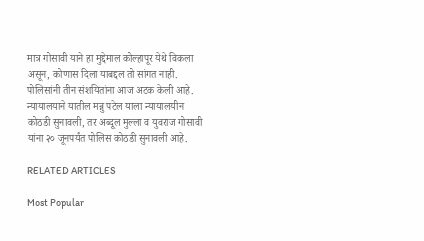मात्र गोसावी याने हा मुद्देमाल कोल्हापूर येथे विकला असून, कोणास दिला याबद्दल तो सांगत नाही. पोलिसांनी तीन संशयितांना आज अटक केली आहे. न्यायालयाने यातील मन्नु पटेल याला न्यायालयीन कोठडी सुनावली, तर अब्दूल मुल्ला व युवराज गोसावी यांना २० जूनपर्यंत पोलिस कोठडी सुनावली आहे.

RELATED ARTICLES

Most Popular